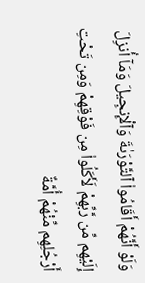وَلَوْ أَنَّهُمْ أَقَامُوا۟ ٱلتَّوْرَىٰةَ وَٱلْإِنجِيلَ وَمَآ أُنزِلَ إِلَيْهِم مِّن رَّبِّهِمْ لَأَكَلُوا۟ مِن فَوْقِهِمْ وَمِن تَحْتِ أَرْجُلِهِم مِّنْهُمْ أُمَّةٌ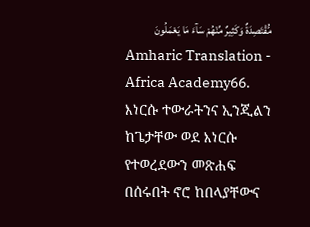مُّقْتَصِدَةٌ وَكَثِيرٌ مِّنْهُمْ سَآءَ مَا يَعْمَلُونَ
Amharic Translation - Africa Academy66. እነርሱ ተውራትንና ኢንጂልን ከጌታቸው ወደ እነርሱ የተወረደውን መጽሐፍ በሰሩበት ኖሮ ከበላያቸውና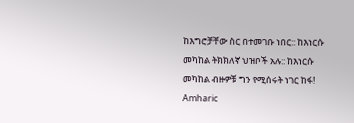ከእግሮቻቸው ስር በተመገቡ ነበር:: ከእነርሱ መካከል ትክክለኛ ህዝቦች አሉ:: ከእነርሱ መካከል ብዙዎቹ ግን የሚሰሩት ነገር ከፋ!
Amharic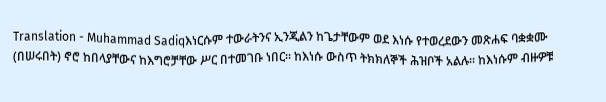Translation - Muhammad Sadiqእነርሱም ተውራትንና ኢንጂልን ከጌታቸውም ወደ እነሱ የተወረደውን መጽሐፍ ባቋቋሙ (በሠሩበት) ኖሮ ከበላያቸውና ከእግሮቻቸው ሥር በተመገቡ ነበር፡፡ ከእነሱ ውስጥ ትክክለኞች ሕዝቦች አልሉ፡፡ ከእነሱም ብዙዎቹ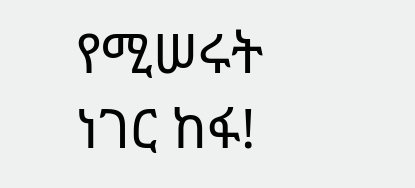የሚሠሩት ነገር ከፋ!